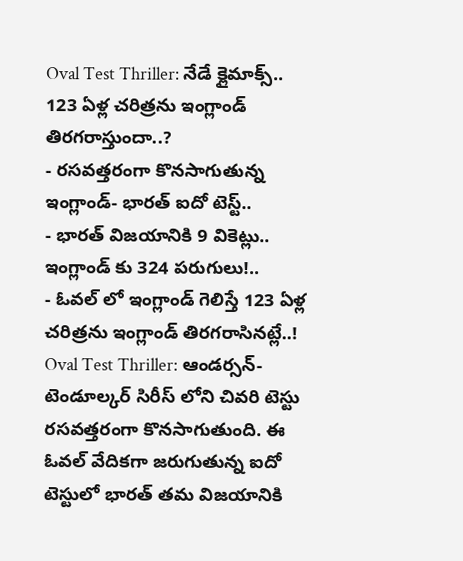Oval Test Thriller: నేడే క్లైమాక్స్.. 123 ఏళ్ల చరిత్రను ఇంగ్లాండ్ తిరగరాస్తుందా..?
- రసవత్తరంగా కొనసాగుతున్న ఇంగ్లాండ్- భారత్ ఐదో టెస్ట్..
- భారత్ విజయానికి 9 వికెట్లు.. ఇంగ్లాండ్ కు 324 పరుగులు!..
- ఓవల్ లో ఇంగ్లాండ్ గెలిస్తే 123 ఏళ్ల చరిత్రను ఇంగ్లాండ్ తిరగరాసినట్లే..!
Oval Test Thriller: ఆండర్సన్- టెండూల్కర్ సిరీస్ లోని చివరి టెస్టు రసవత్తరంగా కొనసాగుతుంది. ఈ ఓవల్ వేదికగా జరుగుతున్న ఐదో టెస్టులో భారత్ తమ విజయానికి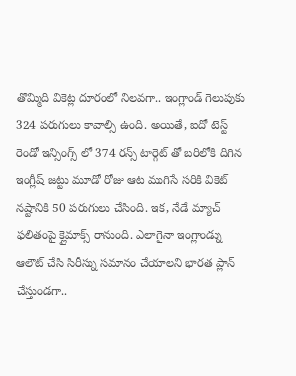తొమ్మిది వికెట్ల దూరంలో నిలవగా.. ఇంగ్లాండ్ గెలుపుకు 324 పరుగులు కావాల్సి ఉంది. అయితే, ఐదో టెస్ట్ రెండో ఇన్సింగ్స్ లో 374 రన్స్ టార్గెట్ తో బరిలోకి దిగిన ఇంగ్లీష్ జట్టు మూడో రోజు ఆట ముగిసే సరికి వికెట్ నష్టానికి 50 పరుగులు చేసింది. ఇక, నేడే మ్యాచ్ ఫలితంపై క్లైమాక్స్ రానుంది. ఎలాగైనా ఇంగ్లాండ్ను ఆలౌట్ చేసి సిరీస్ను సమానం చేయాలని భారత ప్లాన్ చేస్తుండగా..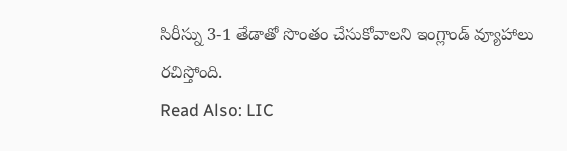సిరీస్ను 3-1 తేడాతో సొంతం చేసుకోవాలని ఇంగ్లాండ్ వ్యూహాలు రచిస్తోంది.
Read Also: LIC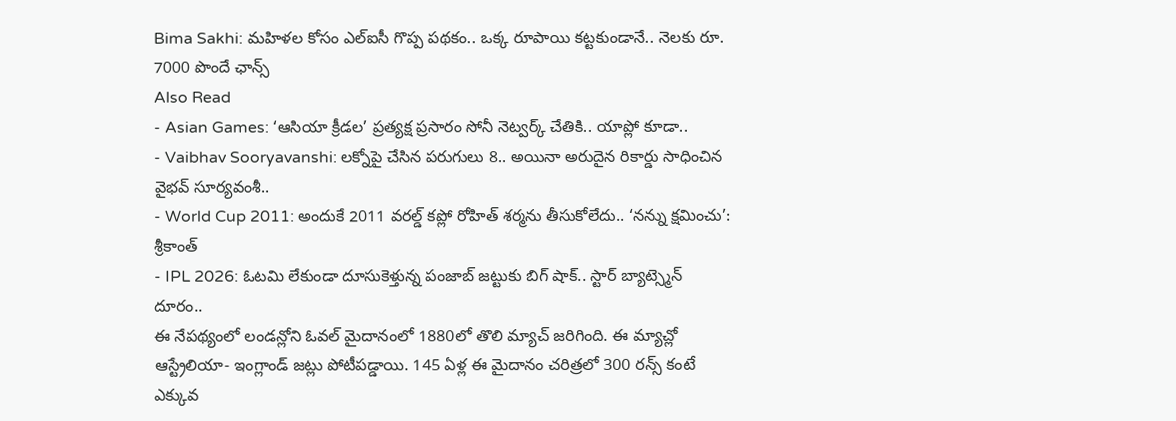Bima Sakhi: మహిళల కోసం ఎల్ఐసీ గొప్ప పథకం.. ఒక్క రూపాయి కట్టకుండానే.. నెలకు రూ. 7000 పొందే ఛాన్స్
Also Read
- Asian Games: ‘ఆసియా క్రీడల’ ప్రత్యక్ష ప్రసారం సోనీ నెట్వర్క్ చేతికి.. యాప్లో కూడా..
- Vaibhav Sooryavanshi: లక్నోపై చేసిన పరుగులు 8.. అయినా అరుదైన రికార్డు సాధించిన వైభవ్ సూర్యవంశీ..
- World Cup 2011: అందుకే 2011 వరల్డ్ కప్లో రోహిత్ శర్మను తీసుకోలేదు.. ‘నన్ను క్షమించు’: శ్రీకాంత్
- IPL 2026: ఓటమి లేకుండా దూసుకెళ్తున్న పంజాబ్ జట్టుకు బిగ్ షాక్.. స్టార్ బ్యాట్స్మెన్ దూరం..
ఈ నేపథ్యంలో లండన్లోని ఓవల్ మైదానంలో 1880లో తొలి మ్యాచ్ జరిగింది. ఈ మ్యాచ్లో ఆస్ట్రేలియా- ఇంగ్లాండ్ జట్లు పోటీపడ్డాయి. 145 ఏళ్ల ఈ మైదానం చరిత్రలో 300 రన్స్ కంటే ఎక్కువ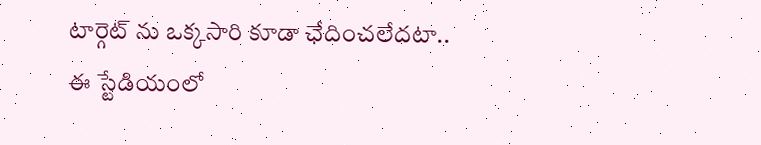టార్గెట్ ను ఒక్కసారి కూడా ఛేదించలేదటా.. ఈ స్టేడియంలో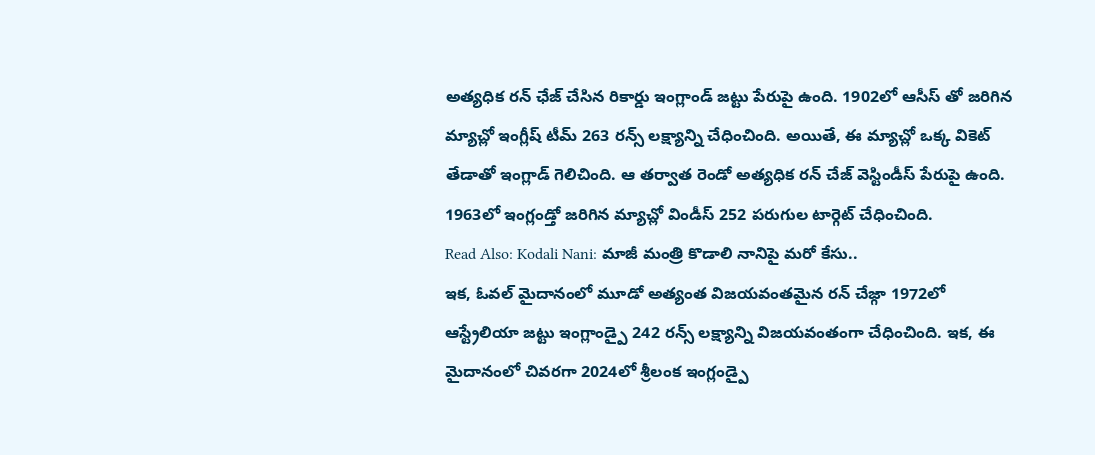అత్యధిక రన్ ఛేజ్ చేసిన రికార్డు ఇంగ్లాండ్ జట్టు పేరుపై ఉంది. 1902లో ఆసీస్ తో జరిగిన మ్యాచ్లో ఇంగ్లీష్ టీమ్ 263 రన్స్ లక్ష్యాన్ని చేధించింది. అయితే, ఈ మ్యాచ్లో ఒక్క వికెట్ తేడాతో ఇంగ్లాడ్ గెలిచింది. ఆ తర్వాత రెండో అత్యధిక రన్ చేజ్ వెస్టిండీస్ పేరుపై ఉంది.
1963లో ఇంగ్లండ్తో జరిగిన మ్యాచ్లో విండీస్ 252 పరుగుల టార్గెట్ చేధించింది.
Read Also: Kodali Nani: మాజీ మంత్రి కొడాలి నానిపై మరో కేసు..
ఇక, ఓవల్ మైదానంలో మూడో అత్యంత విజయవంతమైన రన్ చేజ్గా 1972లో ఆస్ట్రేలియా జట్టు ఇంగ్లాండ్పై 242 రన్స్ లక్ష్యాన్ని విజయవంతంగా చేధించింది. ఇక, ఈ మైదానంలో చివరగా 2024లో శ్రీలంక ఇంగ్లండ్పై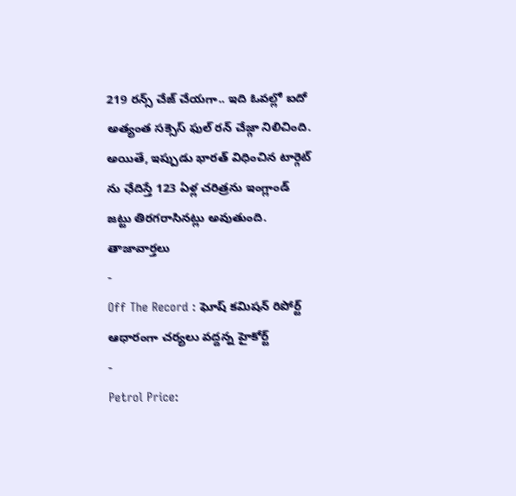219 రన్స్ చేజ్ చేయగా.. ఇది ఓవల్లో ఐదో అత్యంత సక్సెస్ ఫుల్ రన్ చేజ్గా నిలిచింది. అయితే, ఇప్పుడు భారత్ విధించిన టార్గెట్ ను ఛేదిస్తే 123 ఏళ్ల చరిత్రను ఇంగ్లాండ్ జట్టు తిరగరాసినట్లు అవుతుంది.
తాజావార్తలు
-
Off The Record : ఘోష్ కమిషన్ రిపోర్ట్ ఆధారంగా చర్యలు వద్దన్న హైకోర్ట్
-
Petrol Price: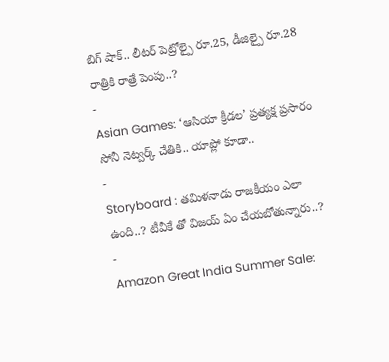బిగ్ షాక్.. లీటర్ పెట్రోల్పై రూ.25, డీజిల్పై రూ.28 రాత్రికి రాత్రే పెంపు..?
-
Asian Games: ‘ఆసియా క్రీడల’ ప్రత్యక్ష ప్రసారం సోనీ నెట్వర్క్ చేతికి.. యాప్లో కూడా..
-
Storyboard : తమిళనాడు రాజకీయం ఎలా ఉంది..? టీవీకే తో విజయ్ ఏం చేయబోతున్నారు..?
-
Amazon Great India Summer Sale: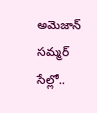అమెజాన్ సమ్మర్ సేల్లో..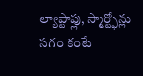ల్యాప్టాప్లు, స్మార్ట్ఫోన్లు సగం కంటే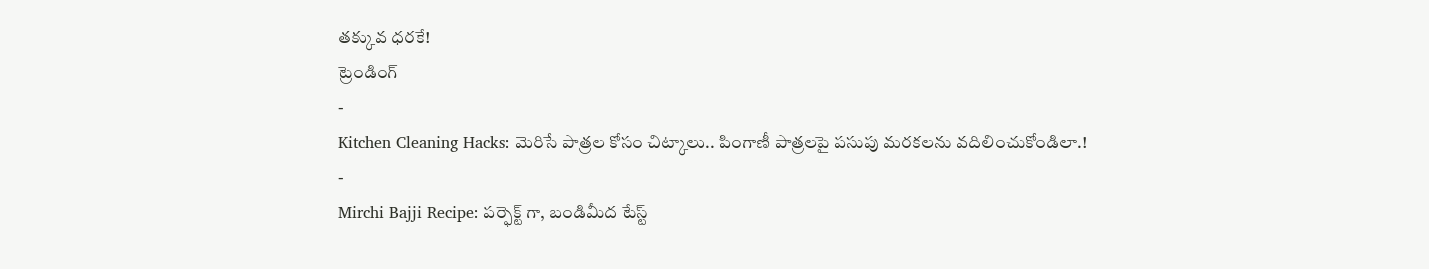తక్కువ ధరకే!
ట్రెండింగ్
-
Kitchen Cleaning Hacks: మెరిసే పాత్రల కోసం చిట్కాలు.. పింగాణీ పాత్రలపై పసుపు మరకలను వదిలించుకోండిలా.!
-
Mirchi Bajji Recipe: పర్ఫెక్ట్ గా, బండిమీద టేస్ట్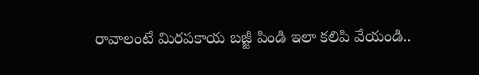రావాలంటే మిరపకాయ బజ్జీ పిండి ఇలా కలిపి వేయండి..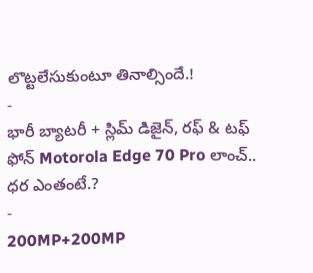లొట్టలేసుకుంటూ తినాల్సిందే.!
-
భారీ బ్యాటరీ + స్లిమ్ డిజైన్, రఫ్ & టఫ్ ఫోన్ Motorola Edge 70 Pro లాంచ్.. ధర ఎంతంటే.?
-
200MP+200MP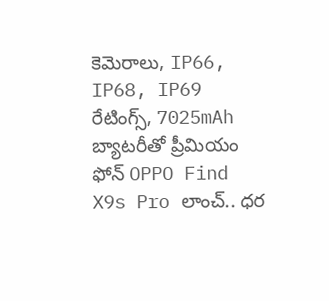కెమెరాలు, IP66, IP68, IP69 రేటింగ్స్, 7025mAh బ్యాటరీతో ప్రీమియం ఫోన్ OPPO Find X9s Pro లాంచ్.. ధర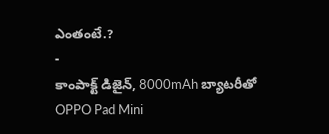ఎంతంటే.?
-
కాంపాక్ట్ డిజైన్, 8000mAh బ్యాటరీతో OPPO Pad Mini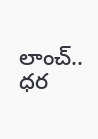లాంచ్.. ధర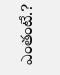ఎంతంటే.?